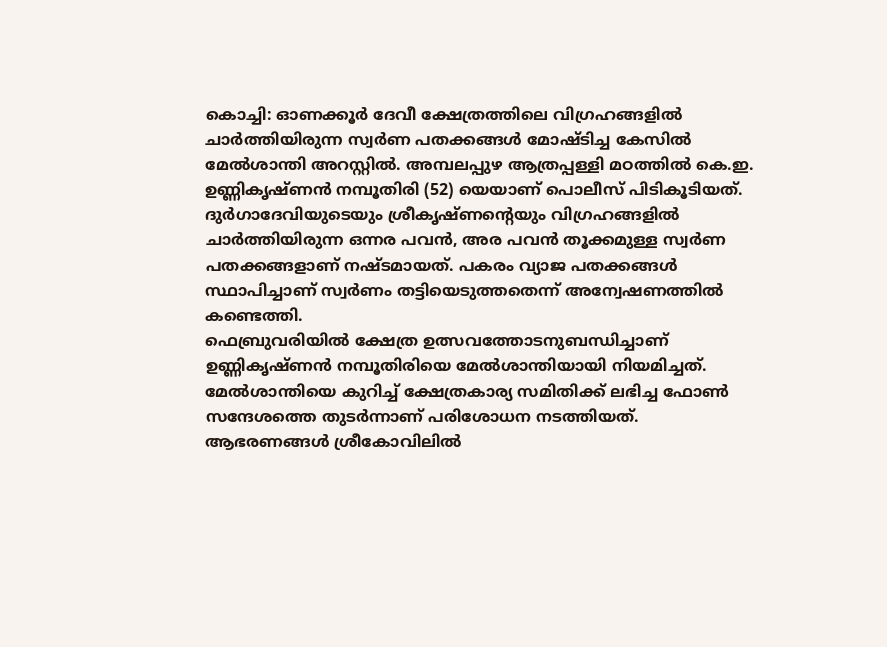കൊച്ചി: ഓണക്കൂർ ദേവീ ക്ഷേത്രത്തിലെ വിഗ്രഹങ്ങളിൽ ചാർത്തിയിരുന്ന സ്വർണ പതക്കങ്ങൾ മോഷ്ടിച്ച കേസിൽ മേൽശാന്തി അറസ്റ്റിൽ. അമ്പലപ്പുഴ ആത്രപ്പള്ളി മഠത്തിൽ കെ.ഇ. ഉണ്ണികൃഷ്ണൻ നമ്പൂതിരി (52) യെയാണ് പൊലീസ് പിടികൂടിയത്. ദുർഗാദേവിയുടെയും ശ്രീകൃഷ്ണന്റെയും വിഗ്രഹങ്ങളിൽ ചാർത്തിയിരുന്ന ഒന്നര പവൻ, അര പവൻ തൂക്കമുള്ള സ്വർണ പതക്കങ്ങളാണ് നഷ്ടമായത്. പകരം വ്യാജ പതക്കങ്ങൾ സ്ഥാപിച്ചാണ് സ്വർണം തട്ടിയെടുത്തതെന്ന് അന്വേഷണത്തിൽ കണ്ടെത്തി.
ഫെബ്രുവരിയിൽ ക്ഷേത്ര ഉത്സവത്തോടനുബന്ധിച്ചാണ് ഉണ്ണികൃഷ്ണൻ നമ്പൂതിരിയെ മേൽശാന്തിയായി നിയമിച്ചത്. മേൽശാന്തിയെ കുറിച്ച് ക്ഷേത്രകാര്യ സമിതിക്ക് ലഭിച്ച ഫോൺ സന്ദേശത്തെ തുടർന്നാണ് പരിശോധന നടത്തിയത്. ആഭരണങ്ങൾ ശ്രീകോവിലിൽ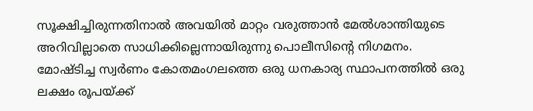സൂക്ഷിച്ചിരുന്നതിനാൽ അവയിൽ മാറ്റം വരുത്താൻ മേൽശാന്തിയുടെ അറിവില്ലാതെ സാധിക്കില്ലെന്നായിരുന്നു പൊലീസിന്റെ നിഗമനം.
മോഷ്ടിച്ച സ്വർണം കോതമംഗലത്തെ ഒരു ധനകാര്യ സ്ഥാപനത്തിൽ ഒരു ലക്ഷം രൂപയ്ക്ക്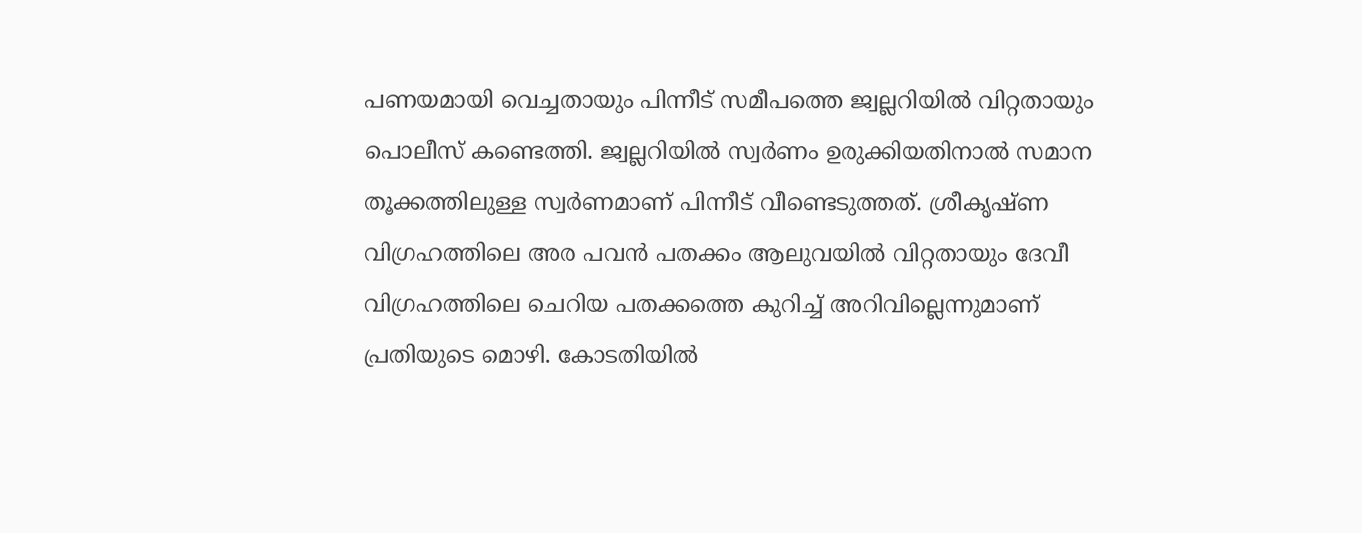പണയമായി വെച്ചതായും പിന്നീട് സമീപത്തെ ജ്വല്ലറിയിൽ വിറ്റതായും പൊലീസ് കണ്ടെത്തി. ജ്വല്ലറിയിൽ സ്വർണം ഉരുക്കിയതിനാൽ സമാന തൂക്കത്തിലുള്ള സ്വർണമാണ് പിന്നീട് വീണ്ടെടുത്തത്. ശ്രീകൃഷ്ണ വിഗ്രഹത്തിലെ അര പവൻ പതക്കം ആലുവയിൽ വിറ്റതായും ദേവീ വിഗ്രഹത്തിലെ ചെറിയ പതക്കത്തെ കുറിച്ച് അറിവില്ലെന്നുമാണ് പ്രതിയുടെ മൊഴി. കോടതിയിൽ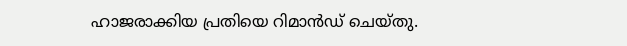ഹാജരാക്കിയ പ്രതിയെ റിമാൻഡ് ചെയ്തു.